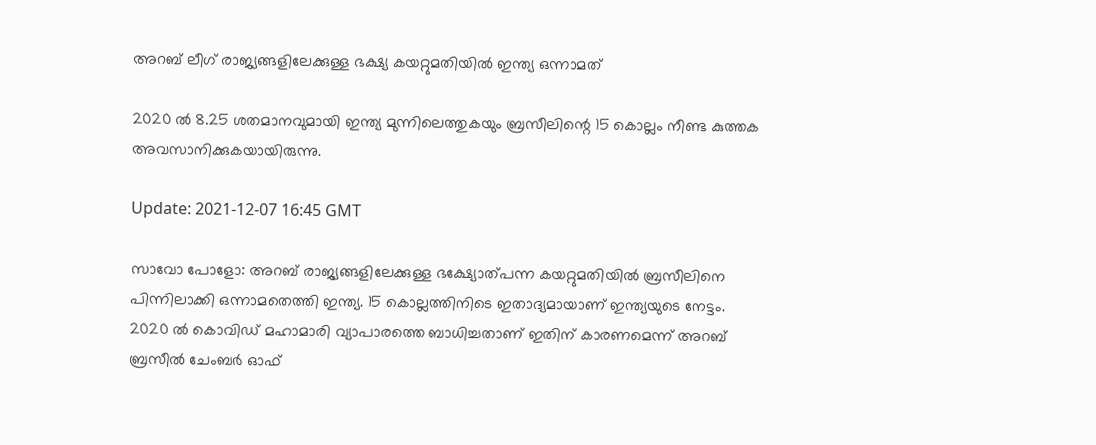അറബ് ലീഗ് രാജ്യങ്ങളിലേക്കുള്ള ഭക്ഷ്യ കയറ്റുമതിയില്‍ ഇന്ത്യ ഒന്നാമത്

2020 ല്‍ 8.25 ശതമാനവുമായി ഇന്ത്യ മുന്നിലെത്തുകയും ബ്രസീലിന്റെ 15 കൊല്ലം നീണ്ട കുത്തക അവസാനിക്കുകയായിരുന്നു.

Update: 2021-12-07 16:45 GMT

സാവോ പോളോ: അറബ് രാജ്യങ്ങളിലേക്കുള്ള ഭക്ഷ്യോത്പന്ന കയറ്റുമതിയില്‍ ബ്രസീലിനെ പിന്നിലാക്കി ഒന്നാമതെത്തി ഇന്ത്യ. 15 കൊല്ലത്തിനിടെ ഇതാദ്യമായാണ് ഇന്ത്യയുടെ നേട്ടം. 2020 ല്‍ കൊവിഡ് മഹാമാരി വ്യാപാരത്തെ ബാധിച്ചതാണ് ഇതിന് കാരണമെന്ന് അറബ് ബ്രസീല്‍ ചേംബര്‍ ഓഫ്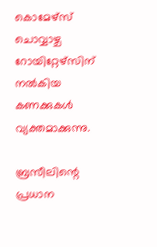കൊമേഴ്‌സ് ചൊവ്വാഴ്ച റോയിറ്റേഴ്‌സിന് നല്‍കിയ കണക്കുകള്‍ വ്യക്തമാക്കുന്നു.

ബ്രസീലിന്റെ പ്രധാന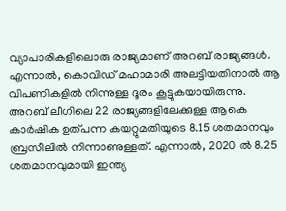വ്യാപാരികളിലൊരു രാജ്യമാണ് അറബ് രാജ്യങ്ങള്‍. എന്നാല്‍, കൊവിഡ് മഹാമാരി അലട്ടിയതിനാല്‍ ആ വിപണികളില്‍ നിന്നുള്ള ദൂരം കൂട്ടുകയായിരുന്നു. അറബ് ലീഗിലെ 22 രാജ്യങ്ങളിലേക്കുള്ള ആകെ കാര്‍ഷിക ഉത്പന്ന കയറ്റുമതിയുടെ 8.15 ശതമാനവും ബ്രസീലില്‍ നിന്നാണുള്ളത്. എന്നാല്‍, 2020 ല്‍ 8.25 ശതമാനവുമായി ഇന്ത്യ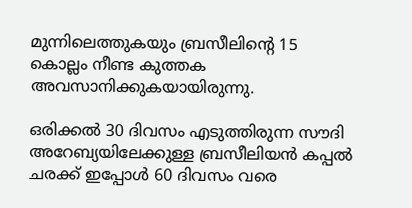മുന്നിലെത്തുകയും ബ്രസീലിന്റെ 15 കൊല്ലം നീണ്ട കുത്തക അവസാനിക്കുകയായിരുന്നു.

ഒരിക്കല്‍ 30 ദിവസം എടുത്തിരുന്ന സൗദി അറേബ്യയിലേക്കുള്ള ബ്രസീലിയന്‍ കപ്പല്‍ ചരക്ക് ഇപ്പോള്‍ 60 ദിവസം വരെ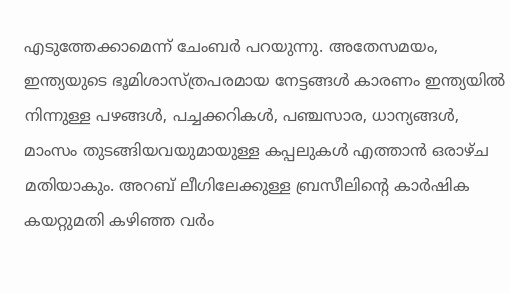എടുത്തേക്കാമെന്ന് ചേംബര്‍ പറയുന്നു. അതേസമയം, ഇന്ത്യയുടെ ഭൂമിശാസ്ത്രപരമായ നേട്ടങ്ങള്‍ കാരണം ഇന്ത്യയില്‍ നിന്നുള്ള പഴങ്ങള്‍, പച്ചക്കറികള്‍, പഞ്ചസാര, ധാന്യങ്ങള്‍, മാംസം തുടങ്ങിയവയുമായുള്ള കപ്പലുകള്‍ എത്താന്‍ ഒരാഴ്ച മതിയാകും. അറബ് ലീഗിലേക്കുള്ള ബ്രസീലിന്റെ കാര്‍ഷിക കയറ്റുമതി കഴിഞ്ഞ വര്‍ം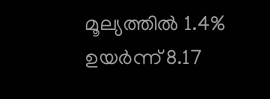മൂല്യത്തില്‍ 1.4% ഉയര്‍ന്ന് 8.17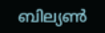ബില്യണ്‍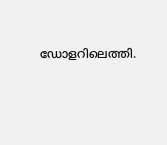ഡോളറിലെത്തി.